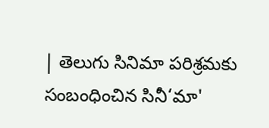| తెలుగు సినిమా పరిశ్రమకు సంబంధించిన సినీ‘మా'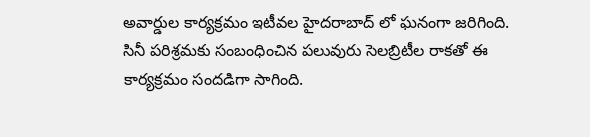అవార్డుల కార్యక్రమం ఇటీవల హైదరాబాద్ లో ఘనంగా జరిగింది. సినీ పరిశ్రమకు సంబంధించిన పలువురు సెలబ్రిటీల రాకతో ఈ కార్యక్రమం సందడిగా సాగింది.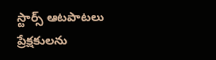స్టార్స్ ఆటపాటలు ప్రేక్షకులను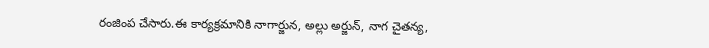రంజింప చేసారు.ఈ కార్యక్రమానికి నాగార్జున, అల్లు అర్జున్, నాగ చైతన్య,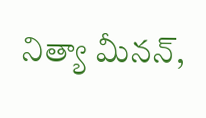నిత్యా మీనన్,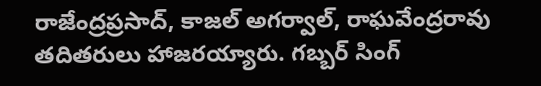రాజేంద్రప్రసాద్, కాజల్ అగర్వాల్, రాఘవేంద్రరావు తదితరులు హాజరయ్యారు. గబ్బర్ సింగ్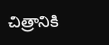చిత్రానికి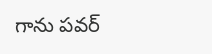గాను పవర్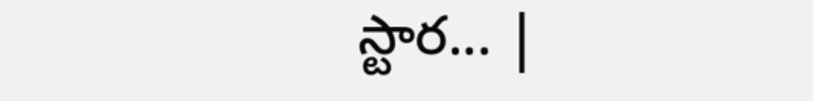స్టార... |